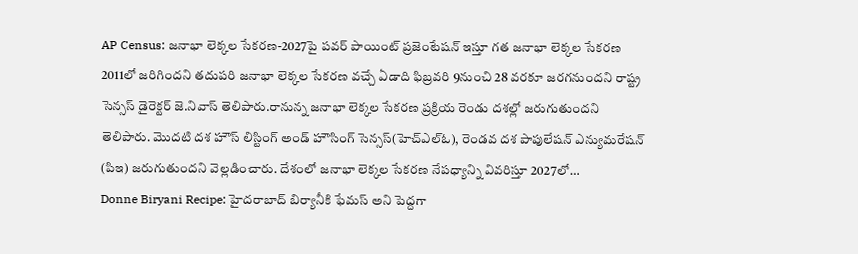AP Census: జనాభా లెక్కల సేకరణ-2027పై పవర్ పాయింట్ ప్రజెంటేషన్ ఇస్తూ గత జనాభా లెక్కల సేకరణ 2011లో జరిగిందని తదుపరి జనాభా లెక్కల సేకరణ వచ్చే ఏడాది ఫిబ్రవరి 9నుంచి 28 వరకూ జరగనుందని రాష్ట్ర సెన్సస్ డైరెక్టర్ జె.నివాస్ తెలిపారు.రానున్న జనాభా లెక్కల సేకరణ ప్రక్రియ రెండు దశల్లో జరుగుతుందని తెలిపారు. మొదటి దశ హౌస్ లిస్టింగ్ అండ్ హౌసింగ్ సెన్సస్(హెచ్ఎల్ఓ), రెండవ దశ పాపులేషన్ ఎన్యుమరేషన్ (పిఇ) జరుగుతుందని వెల్లడించారు. దేశంలో జనాభా లెక్కల సేకరణ నేపధ్యాన్ని వివరిస్తూ 2027లో…
Donne Biryani Recipe: హైదరాబాద్ బిర్యానీకి ఫేమస్ అని పెద్దగా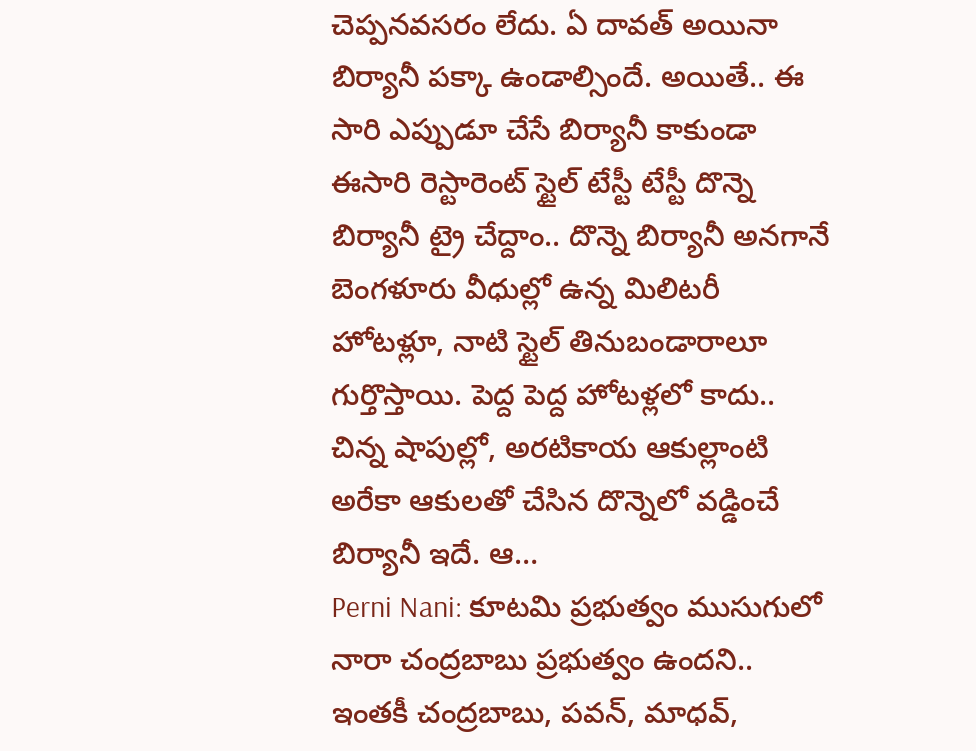చెప్పనవసరం లేదు. ఏ దావత్ అయినా బిర్యానీ పక్కా ఉండాల్సిందే. అయితే.. ఈ సారి ఎప్పుడూ చేసే బిర్యానీ కాకుండా ఈసారి రెస్టారెంట్ స్టైల్ టేస్టీ టేస్టీ దొన్నె బిర్యానీ ట్రై చేద్దాం.. దొన్నె బిర్యానీ అనగానే బెంగళూరు వీధుల్లో ఉన్న మిలిటరీ హోటళ్లూ, నాటి స్టైల్ తినుబండారాలూ గుర్తొస్తాయి. పెద్ద పెద్ద హోటళ్లలో కాదు.. చిన్న షాపుల్లో, అరటికాయ ఆకుల్లాంటి అరేకా ఆకులతో చేసిన దొన్నెలో వడ్డించే బిర్యానీ ఇదే. ఆ…
Perni Nani: కూటమి ప్రభుత్వం ముసుగులో నారా చంద్రబాబు ప్రభుత్వం ఉందని.. ఇంతకీ చంద్రబాబు, పవన్, మాధవ్,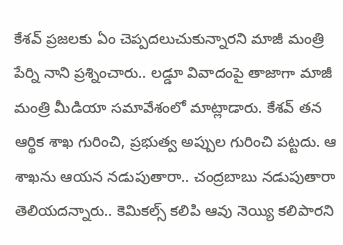కేశవ్ ప్రజలకు ఏం చెప్పదలుచుకున్నారని మాజీ మంత్రి పేర్ని నాని ప్రశ్నించారు.. లడ్డూ వివాదంపై తాజాగా మాజీ మంత్రి మీడియా సమావేశంలో మాట్లాడారు. కేశవ్ తన ఆర్థిక శాఖ గురించి, ప్రభుత్వ అప్పుల గురించి పట్టదు. ఆ శాఖను ఆయన నడుపుతారా.. చంద్రబాబు నడుపుతారా తెలియదన్నారు.. కెమికల్స్ కలిపి ఆవు నెయ్యి కలిపారని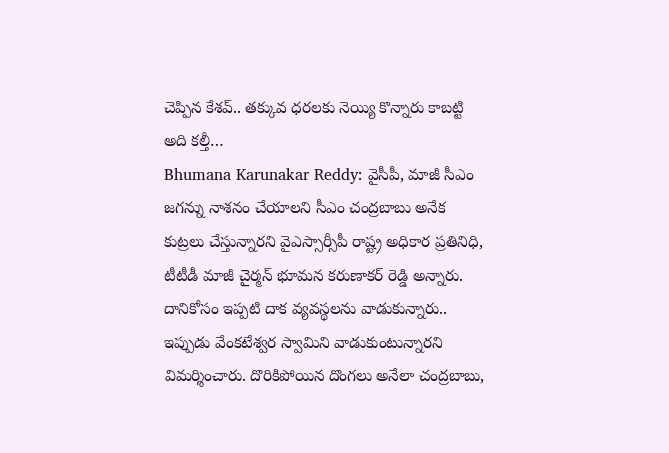చెప్పిన కేశవ్.. తక్కువ ధరలకు నెయ్యి కొన్నారు కాబట్టి అది కల్తీ…
Bhumana Karunakar Reddy: వైసీపీ, మాజీ సీఎం జగన్ను నాశనం చేయాలని సీఎం చంద్రబాబు అనేక కుట్రలు చేస్తున్నారని వైఎస్సార్సీపీ రాష్ట్ర అధికార ప్రతినిధి, టీటీడీ మాజీ చైర్మన్ భూమన కరుణాకర్ రెడ్డి అన్నారు. దానికోసం ఇప్పటి దాక వ్యవస్థలను వాడుకున్నారు.. ఇప్పుడు వేంకటేశ్వర స్వామిని వాడుకుంటున్నారని విమర్శించారు. దొరికిపోయిన దొంగలు అనేలా చంద్రబాబు,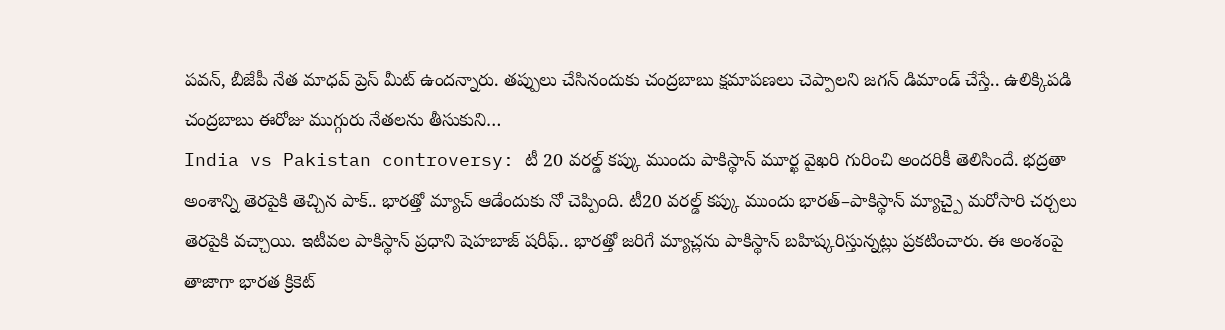పవన్, బీజేపీ నేత మాధవ్ ప్రెస్ మీట్ ఉందన్నారు. తప్పులు చేసినందుకు చంద్రబాబు క్షమాపణలు చెప్పాలని జగన్ డిమాండ్ చేస్తే.. ఉలిక్కిపడి చంద్రబాబు ఈరోజు ముగ్గురు నేతలను తీసుకుని…
India vs Pakistan controversy: టీ 20 వరల్డ్ కప్కు ముందు పాకిస్థాన్ మూర్ఖ వైఖరి గురించి అందరికీ తెలిసిందే. భద్రతా అంశాన్ని తెరపైకి తెచ్చిన పాక్.. భారత్తో మ్యాచ్ ఆడేందుకు నో చెప్పింది. టీ20 వరల్డ్ కప్కు ముందు భారత్–పాకిస్థాన్ మ్యాచ్పై మరోసారి చర్చలు తెరపైకి వచ్చాయి. ఇటీవల పాకిస్థాన్ ప్రధాని షెహబాజ్ షరీఫ్.. భారత్తో జరిగే మ్యాచ్లను పాకిస్థాన్ బహిష్కరిస్తున్నట్లు ప్రకటించారు. ఈ అంశంపై తాజాగా భారత క్రికెట్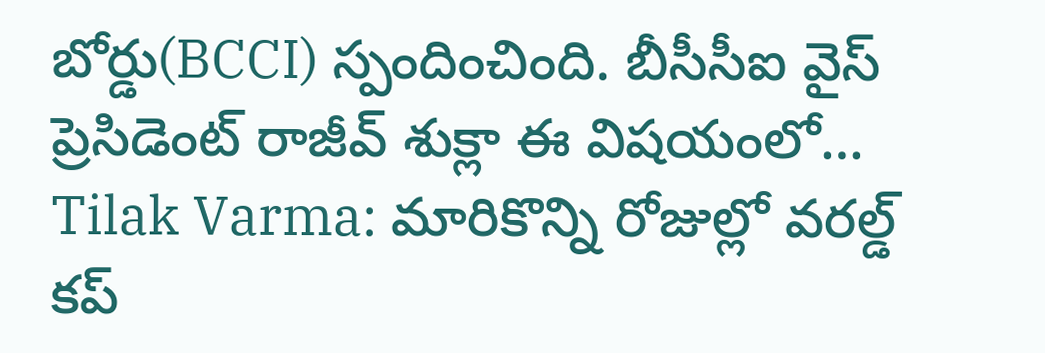బోర్డు(BCCI) స్పందించింది. బీసీసీఐ వైస్ ప్రెసిడెంట్ రాజీవ్ శుక్లా ఈ విషయంలో…
Tilak Varma: మారికొన్ని రోజుల్లో వరల్డ్ కప్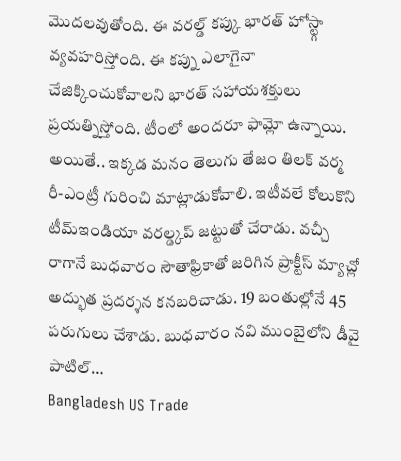మొదలవుతోంది. ఈ వరల్డ్ కప్కు భారత్ హోస్ట్గా వ్యవహరిస్తోంది. ఈ కప్ను ఎలాగైనా చేజిక్కించుకోవాలని భారత్ సహాయశక్తులు ప్రయత్నిస్తోంది. టీంలో అందరూ ఫామ్లో ఉన్నాయి. అయితే.. ఇక్కడ మనం తెలుగు తేజం తిలక్ వర్మ రీ-ఎంట్రీ గురించి మాట్లాడుకోవాలి. ఇటీవలే కోలుకొని టీమ్ఇండియా వరల్డ్కప్ జట్టుతో చేరాడు. వచ్చీ రాగానే బుధవారం సౌతాఫ్రికాతో జరిగిన ప్రాక్టీస్ మ్యాచ్లో అద్భుత ప్రదర్శన కనబరిచాడు. 19 బంతుల్లోనే 45 పరుగులు చేశాడు. బుధవారం నవి ముంబైలోని డీవై పాటిల్…
Bangladesh US Trade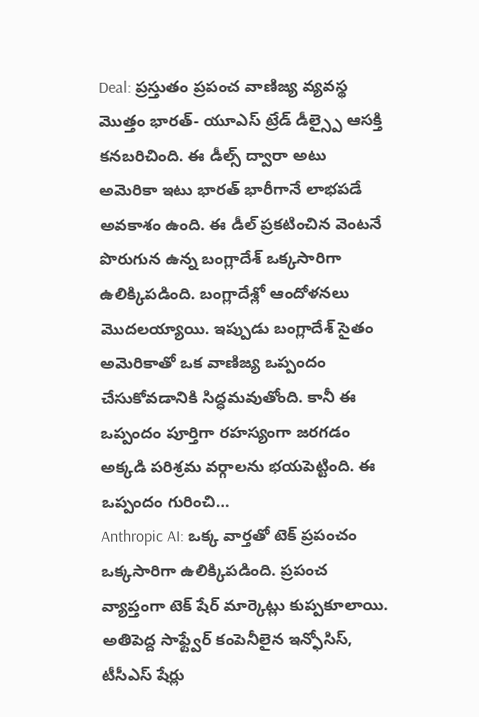Deal: ప్రస్తుతం ప్రపంచ వాణిజ్య వ్యవస్థ మొత్తం భారత్- యూఎస్ ట్రేడ్ డీల్స్పై ఆసక్తి కనబరిచింది. ఈ డీల్స్ ద్వారా అటు అమెరికా ఇటు భారత్ భారీగానే లాభపడే అవకాశం ఉంది. ఈ డీల్ ప్రకటించిన వెంటనే పొరుగున ఉన్న బంగ్లాదేశ్ ఒక్కసారిగా ఉలిక్కిపడింది. బంగ్లాదేశ్లో ఆందోళనలు మొదలయ్యాయి. ఇప్పుడు బంగ్లాదేశ్ సైతం అమెరికాతో ఒక వాణిజ్య ఒప్పందం చేసుకోవడానికి సిద్ధమవుతోంది. కానీ ఈ ఒప్పందం పూర్తిగా రహస్యంగా జరగడం అక్కడి పరిశ్రమ వర్గాలను భయపెట్టింది. ఈ ఒప్పందం గురించి…
Anthropic AI: ఒక్క వార్తతో టెక్ ప్రపంచం ఒక్కసారిగా ఉలిక్కిపడింది. ప్రపంచ వ్యాప్తంగా టెక్ షేర్ మార్కెట్లు కుప్పకూలాయి. అతిపెద్ద సాఫ్ట్వేర్ కంపెనీలైన ఇన్ఫోసిస్, టీసీఎస్ షేర్లు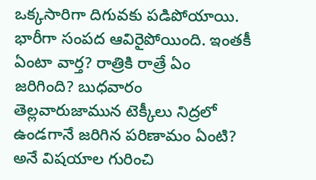ఒక్కసారిగా దిగువకు పడిపోయాయి. భారీగా సంపద ఆవిరైపోయింది. ఇంతకీ ఏంటా వార్త? రాత్రికి రాత్రే ఏం జరిగింది? బుధవారం తెల్లవారుజామున టెక్కీలు నిద్రలో ఉండగానే జరిగిన పరిణామం ఏంటి? అనే విషయాల గురించి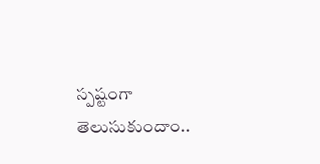స్పష్టంగా తెలుసుకుందాం..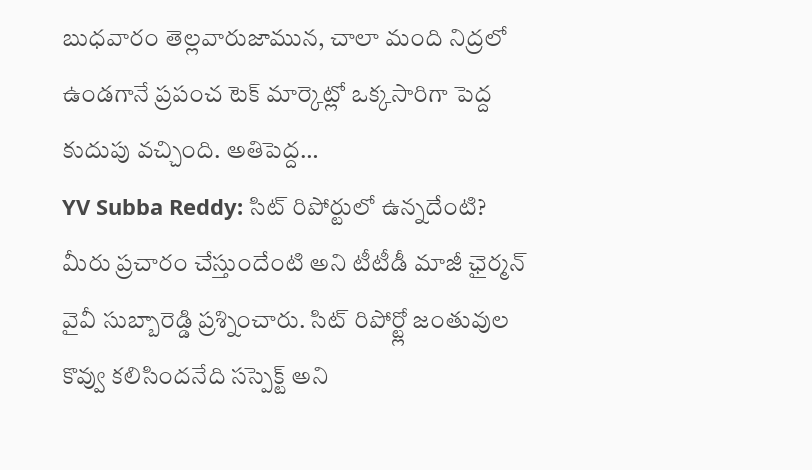బుధవారం తెల్లవారుజామున, చాలా మంది నిద్రలో ఉండగానే ప్రపంచ టెక్ మార్కెట్లో ఒక్కసారిగా పెద్ద కుదుపు వచ్చింది. అతిపెద్ద…
YV Subba Reddy: సిట్ రిపోర్టులో ఉన్నదేంటి? మీరు ప్రచారం చేస్తుందేంటి అని టీటీడీ మాజీ ఛైర్మన్ వైవీ సుబ్బారెడ్డి ప్రశ్నించారు. సిట్ రిపోర్ట్లో జంతువుల కొవ్వు కలిసిందనేది సస్పెక్ట్ అని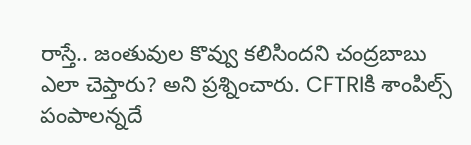రాస్తే.. జంతువుల కొవ్వు కలిసిందని చంద్రబాబు ఎలా చెప్తారు? అని ప్రశ్నించారు. CFTRIకి శాంపిల్స్ పంపాలన్నదే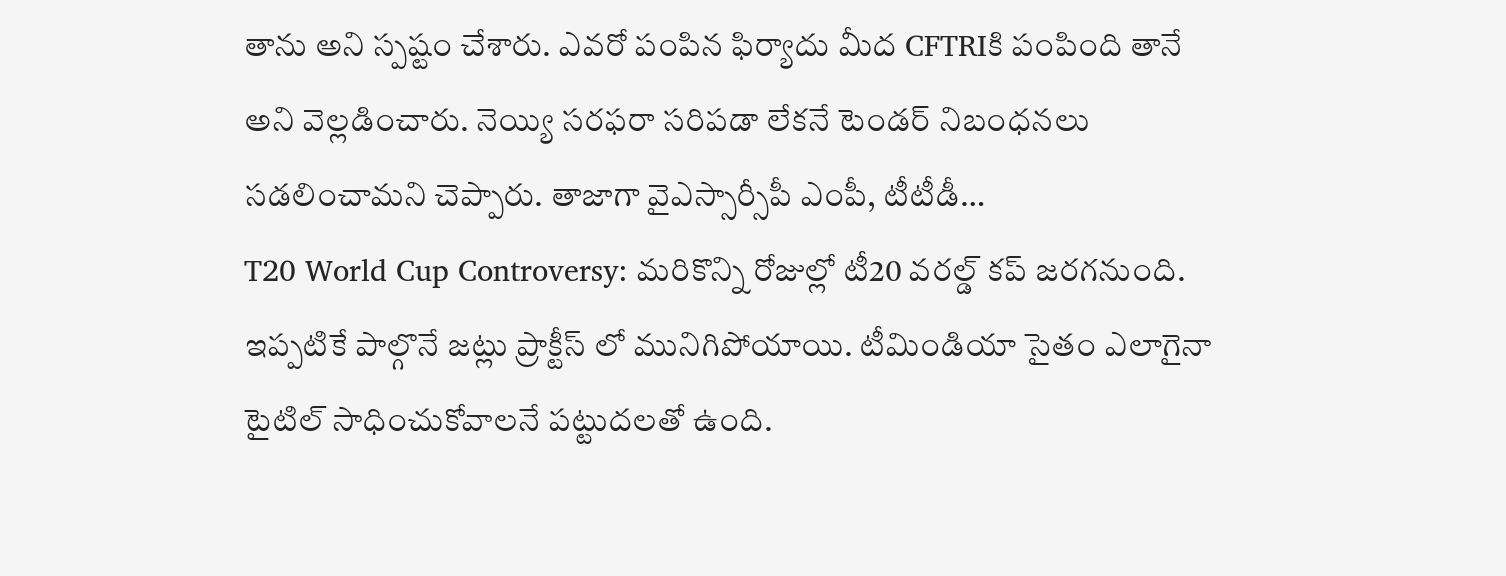తాను అని స్పష్టం చేశారు. ఎవరో పంపిన ఫిర్యాదు మీద CFTRIకి పంపింది తానే అని వెల్లడించారు. నెయ్యి సరఫరా సరిపడా లేకనే టెండర్ నిబంధనలు సడలించామని చెప్పారు. తాజాగా వైఎస్సార్సీపీ ఎంపీ, టీటీడీ…
T20 World Cup Controversy: మరికొన్ని రోజుల్లో టీ20 వరల్డ్ కప్ జరగనుంది. ఇప్పటికే పాల్గొనే జట్లు ప్రాక్టీస్ లో మునిగిపోయాయి. టీమిండియా సైతం ఎలాగైనా టైటిల్ సాధించుకోవాలనే పట్టుదలతో ఉంది.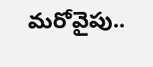మరోవైపు..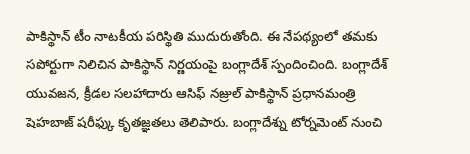పాకిస్థాన్ టీం నాటకీయ పరిస్థితి ముదురుతోంది. ఈ నేపథ్యంలో తమకు సపోర్టుగా నిలిచిన పాకిస్థాన్ నిర్ణయంపై బంగ్లాదేశ్ స్పందించింది. బంగ్లాదేశ్ యువజన, క్రీడల సలహాదారు ఆసిఫ్ నజ్రుల్ పాకిస్థాన్ ప్రధానమంత్రి షెహబాజ్ షరీఫ్కు కృతజ్ఞతలు తెలిపారు. బంగ్లాదేశ్ను టోర్నమెంట్ నుంచి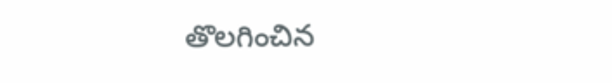తొలగించిన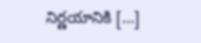నిర్ణయానికి […]